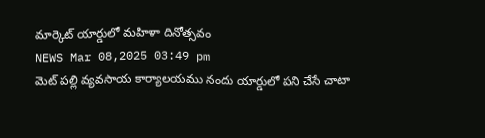మార్కెట్ యార్డులో మహిళా దినోత్సవం
NEWS Mar 08,2025 03:49 pm
మెట్ పల్లి వ్యవసాయ కార్యాలయము నందు యార్డులో పని చేసే చాటా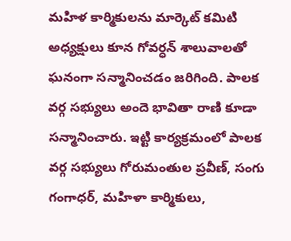మహిళ కార్మికులను మార్కెట్ కమిటి అధ్యక్షులు కూన గోవర్ధన్ శాలువాలతో ఘనంగా సన్మానించడం జరిగింది. పాలక వర్గ సభ్యులు అందె భావితా రాణి కూడా సన్మానించారు. ఇట్టి కార్యక్రమంలో పాలక వర్గ సభ్యులు గోరుమంతుల ప్రవీణ్, సంగు గంగాధర్, మహిళా కార్మికులు,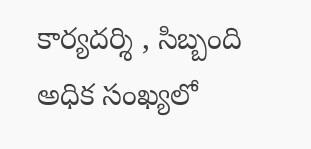కార్యదర్శి , సిబ్బంది అధిక సంఖ్యలో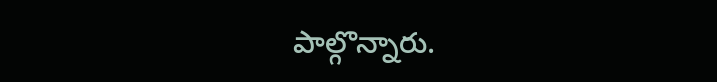పాల్గొన్నారు.